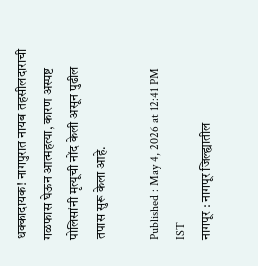धक्कादायक! नागपुरात नायब तहसीलदाराची गळफास घेऊन आत्महत्या, कारण अस्पष्ट
पोलिसांनी मृत्यूची नोंद केली असून पुढील तपास सुरू केला आहे.

Published : May 4, 2026 at 12:41 PM IST
नागपूर : नागपूर जिल्ह्यातील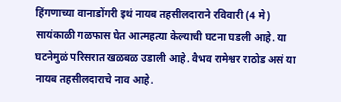हिंगणाच्या वानाडोंगरी इथं नायब तहसीलदाराने रविवारी (4 मे) सायंकाळी गळफास घेत आत्महत्या केल्याची घटना घडली आहे. या घटनेमुळं परिसरात खळबळ उडाली आहे. वैभव रामेश्वर राठोड असं या नायब तहसीलदाराचे नाव आहे.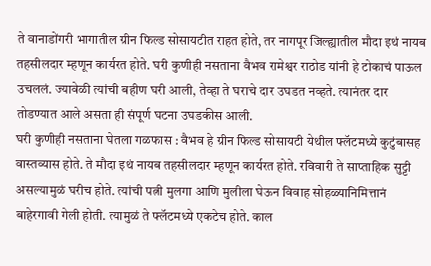ते वानाडोंगरी भागातील ग्रीन फिल्ड सोसायटीत राहत होते, तर नागपूर जिल्ह्यातील मौदा इथं नायब तहसीलदार म्हणून कार्यरत होते. घरी कुणीही नसताना वैभव रामेश्वर राठोड यांनी हे टोकाचं पाऊल उचललं. ज्यावेळी त्यांची बहीण घरी आली, तेव्हा ते घराचे दार उघडत नव्हते. त्यानंतर दार तोडण्यात आले असता ही संपूर्ण घटना उघडकीस आली.
घरी कुणीही नसताना घेतला गळफास : वैभव हे ग्रीन फिल्ड सोसायटी येथील फ्लॅटमध्ये कुटुंबासह वास्तव्यास होते. ते मौदा इथं नायब तहसीलदार म्हणून कार्यरत होते. रविवारी ते साप्ताहिक सुट्टी असल्यामुळं घरीच होते. त्यांची पत्नी मुलगा आणि मुलीला घेऊन विवाह सोहळ्यानिमित्तानं बाहेरगावी गेली होती. त्यामुळं ते फ्लॅटमध्ये एकटेच होते. काल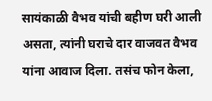सायंकाळी वैभव यांची बहीण घरी आली असता, त्यांनी घराचे दार वाजवत वैभव यांना आवाज दिला. तसंच फोन केला,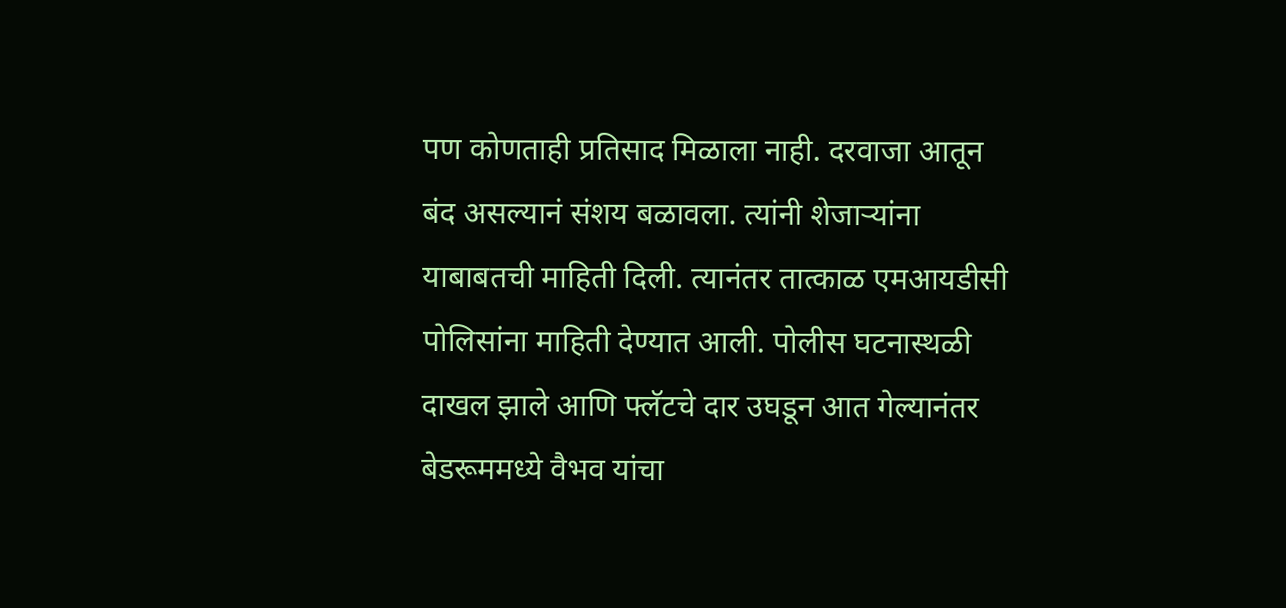पण कोणताही प्रतिसाद मिळाला नाही. दरवाजा आतून बंद असल्यानं संशय बळावला. त्यांनी शेजाऱ्यांना याबाबतची माहिती दिली. त्यानंतर तात्काळ एमआयडीसी पोलिसांना माहिती देण्यात आली. पोलीस घटनास्थळी दाखल झाले आणि फ्लॅटचे दार उघडून आत गेल्यानंतर बेडरूममध्ये वैभव यांचा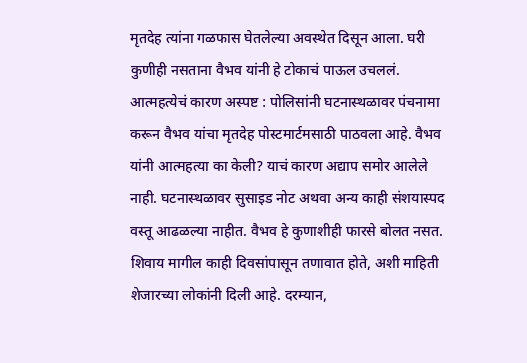मृतदेह त्यांना गळफास घेतलेल्या अवस्थेत दिसून आला. घरी कुणीही नसताना वैभव यांनी हे टोकाचं पाऊल उचललं.
आत्महत्येचं कारण अस्पष्ट : पोलिसांनी घटनास्थळावर पंचनामा करून वैभव यांचा मृतदेह पोस्टमार्टमसाठी पाठवला आहे. वैभव यांनी आत्महत्या का केली? याचं कारण अद्याप समोर आलेले नाही. घटनास्थळावर सुसाइड नोट अथवा अन्य काही संशयास्पद वस्तू आढळल्या नाहीत. वैभव हे कुणाशीही फारसे बोलत नसत. शिवाय मागील काही दिवसांपासून तणावात होते, अशी माहिती शेजारच्या लोकांनी दिली आहे. दरम्यान,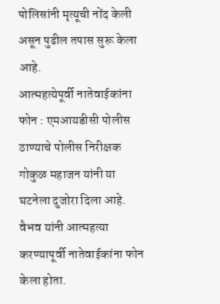पोलिसांनी मृत्यूची नोंद केली असून पुढील तपास सुरू केला आहे.
आत्महत्येपूर्वी नातेवाईकांना फोन : एमआयडीसी पोलीस ठाण्याचे पोलीस निरीक्षक गोकुळ महाजन यांनी या घटनेला दुजोरा दिला आहे. वैभव यांनी आत्महत्या करण्यापूर्वी नातेवाईकांना फोन केला होता.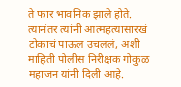ते फार भावनिक झाले होते. त्यानंतर त्यांनी आत्महत्यासारखं टोकाचं पाऊल उचललं, अशी माहिती पोलीस निरीक्षक गोकुळ महाजन यांनी दिली आहे.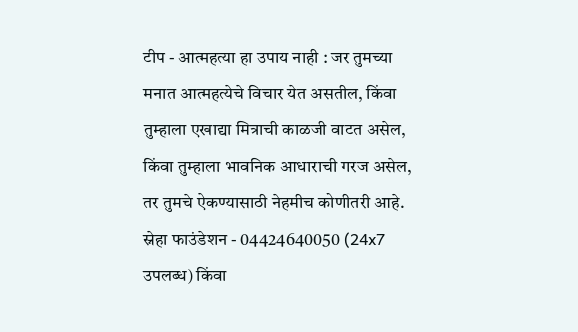टीप - आत्महत्या हा उपाय नाही : जर तुमच्या मनात आत्महत्येचे विचार येत असतील, किंवा तुम्हाला एखाद्या मित्राची काळजी वाटत असेल, किंवा तुम्हाला भावनिक आधाराची गरज असेल, तर तुमचे ऐकण्यासाठी नेहमीच कोणीतरी आहे. स्नेहा फाउंडेशन - 04424640050 (24x7 उपलब्ध) किंवा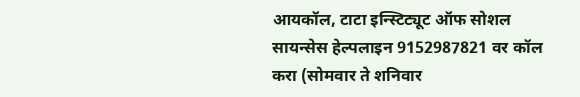आयकॉल, टाटा इन्स्टिट्यूट ऑफ सोशल सायन्सेस हेल्पलाइन 9152987821 वर कॉल करा (सोमवार ते शनिवार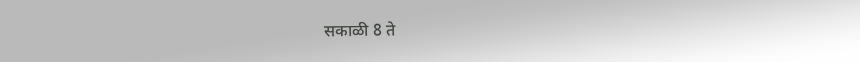सकाळी 8 ते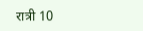रात्री 10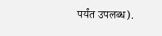पर्यंत उपलब्ध).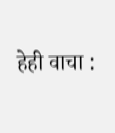हेही वाचा :